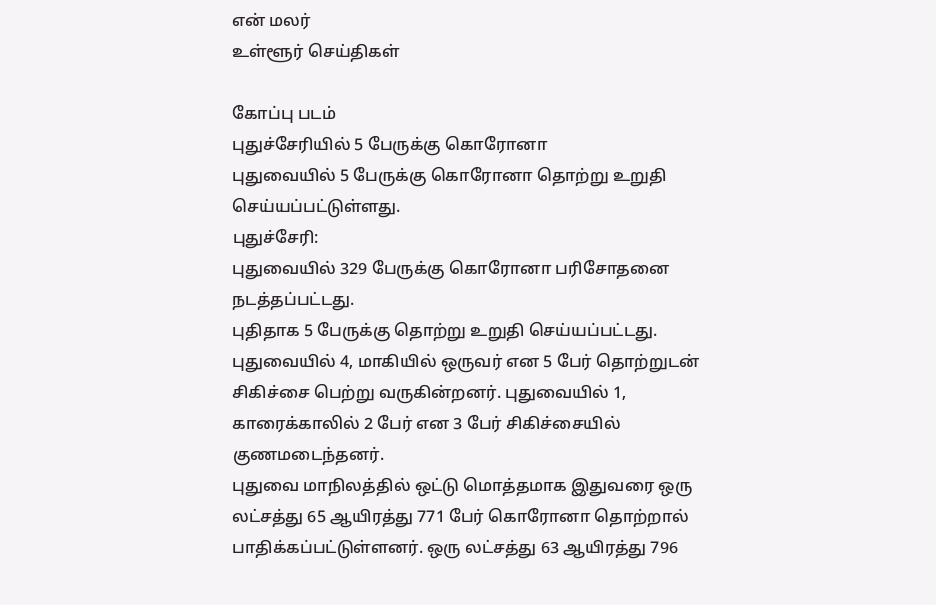என் மலர்
உள்ளூர் செய்திகள்

கோப்பு படம்
புதுச்சேரியில் 5 பேருக்கு கொரோனா
புதுவையில் 5 பேருக்கு கொரோனா தொற்று உறுதி செய்யப்பட்டுள்ளது.
புதுச்சேரி:
புதுவையில் 329 பேருக்கு கொரோனா பரிசோதனை நடத்தப்பட்டது.
புதிதாக 5 பேருக்கு தொற்று உறுதி செய்யப்பட்டது. புதுவையில் 4, மாகியில் ஒருவர் என 5 பேர் தொற்றுடன் சிகிச்சை பெற்று வருகின்றனர். புதுவையில் 1, காரைக்காலில் 2 பேர் என 3 பேர் சிகிச்சையில் குணமடைந்தனர்.
புதுவை மாநிலத்தில் ஒட்டு மொத்தமாக இதுவரை ஒரு லட்சத்து 65 ஆயிரத்து 771 பேர் கொரோனா தொற்றால் பாதிக்கப்பட்டுள்ளனர். ஒரு லட்சத்து 63 ஆயிரத்து 796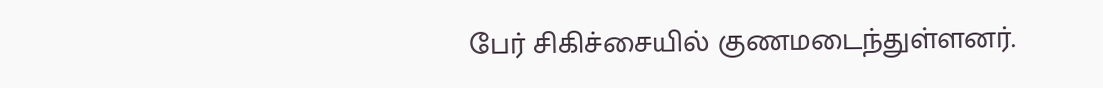பேர் சிகிச்சையில் குணமடைந்துள்ளனர்.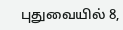புதுவையில் 8,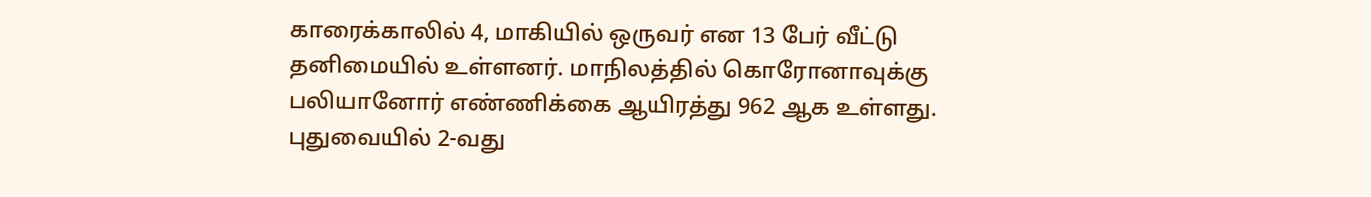காரைக்காலில் 4, மாகியில் ஒருவர் என 13 பேர் வீட்டு தனிமையில் உள்ளனர். மாநிலத்தில் கொரோனாவுக்கு பலியானோர் எண்ணிக்கை ஆயிரத்து 962 ஆக உள்ளது.
புதுவையில் 2-வது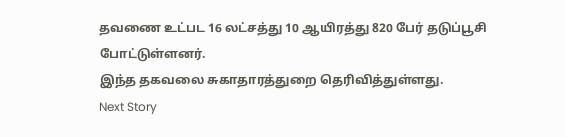தவணை உட்பட 16 லட்சத்து 10 ஆயிரத்து 820 பேர் தடுப்பூசி போட்டுள்ளனர்.
இந்த தகவலை சுகாதாரத்துறை தெரிவித்துள்ளது.
Next Story